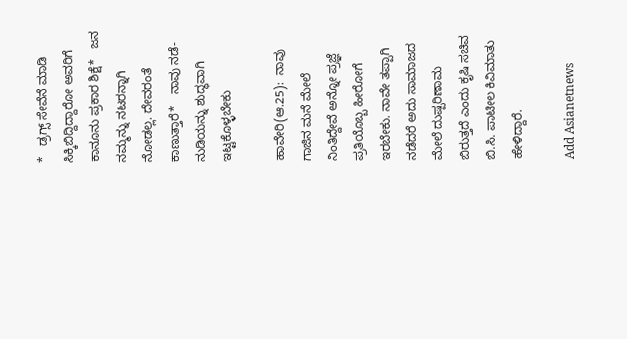*   ಡ್ರಗ್ಸ್‌ ಸೇವೆನೆ ಮಾಡಿ ಸಿಕ್ಕಿಬಿದ್ದಿದ್ದಾರೋ ಅವರಿಗೆ ಕಾನೂನು ಪ್ರಕಾರ ಶಿಕ್ಷೆ*   ಜನ ನಮ್ಮನ್ನು ನಟರನ್ನಾಗಿ ನೋಡಲ್ಲ. ದೇವರಂತೆ ಕಾಣುತ್ತಾರೆ*   ನಾವು ನಡೆ-ನುಡಿಯನ್ನು ಶುದ್ಧವಾಗಿ ಇಟ್ಟಕೊಳ್ಳಬೇಕು

ಹಾವೇರಿ(ಆ.25):  ನಾವು ಗಾಜಿನ ಮನೆ ಮೇಲೆ ನಿಂತಿದ್ದೇವೆ ಅನ್ನೋ ಪ್ರಜ್ಞೆ ಪ್ರತಿಯೊಬ್ಬ ಹೀರೋಗೆ ಇರಬೇಕು. ನಾವೇ ತಪ್ಪಾಗಿ ನಡೆದರೆ ಅದು ಸಾಮಾಜದ ಮೇಲೆ ದುಷ್ಪರಿಣಾಮ ಬಿರುತ್ತದೆ ಎಂದು ಕೃಷಿ ಸಚಿವ ಬಿ.ಸಿ. ಪಾಟೀಲ ಕಿವಿಮಾತು ಹೇಳಿದ್ದಾರೆ.

Add Asianetnews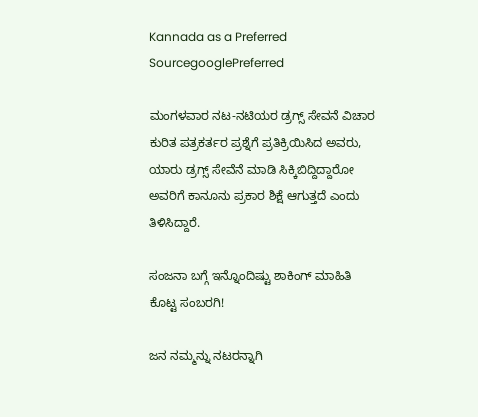Kannada as a Preferred SourcegooglePreferred

ಮಂಗಳವಾರ ನಟ-ನಟಿಯರ ಡ್ರಗ್ಸ್‌ ಸೇವನೆ ವಿಚಾರ ಕುರಿತ ಪತ್ರಕರ್ತರ ಪ್ರಶ್ನೆಗೆ ಪ್ರತಿಕ್ರಿಯಿಸಿದ ಅವರು, ಯಾರು ಡ್ರಗ್ಸ್‌ ಸೇವೆನೆ ಮಾಡಿ ಸಿಕ್ಕಿಬಿದ್ದಿದ್ದಾರೋ ಅವರಿಗೆ ಕಾನೂನು ಪ್ರಕಾರ ಶಿಕ್ಷೆ ಆಗುತ್ತದೆ ಎಂದು ತಿಳಿಸಿದ್ದಾರೆ.

ಸಂಜನಾ ಬಗ್ಗೆ ಇನ್ನೊಂದಿಷ್ಟು ಶಾಕಿಂಗ್ ಮಾಹಿತಿ ಕೊಟ್ಟ ಸಂಬರಗಿ!

ಜನ ನಮ್ಮನ್ನು ನಟರನ್ನಾಗಿ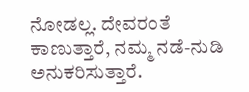ನೋಡಲ್ಲ. ದೇವರಂತೆ ಕಾಣುತ್ತಾರೆ, ನಮ್ಮ ನಡೆ-ನುಡಿ ಅನುಕರಿಸುತ್ತಾರೆ.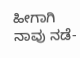ಹೀಗಾಗಿ ನಾವು ನಡೆ-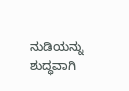ನುಡಿಯನ್ನು ಶುದ್ಧವಾಗಿ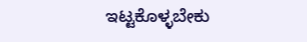ಇಟ್ಟಕೊಳ್ಳಬೇಕು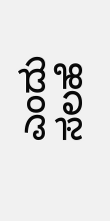ಎಂದು ಸಲಹೆ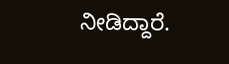ನೀಡಿದ್ದಾರೆ.